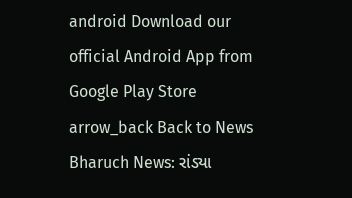android Download our official Android App from Google Play Store
arrow_back Back to News
Bharuch News: રાંડ્યા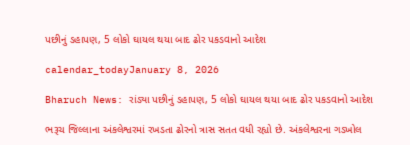પછીનું ડહાપણ, 5 લોકો ઘાયલ થયા બાદ ઢોર પકડવાનો આદેશ

calendar_todayJanuary 8, 2026

Bharuch News: રાંડ્યા પછીનું ડહાપણ, 5 લોકો ઘાયલ થયા બાદ ઢોર પકડવાનો આદેશ

ભરૂચ જિલ્લાના અંકલેશ્વરમાં રખડતા ઢોરનો ત્રાસ સતત વધી રહ્યો છે. અંકલેશ્વરના ગડખોલ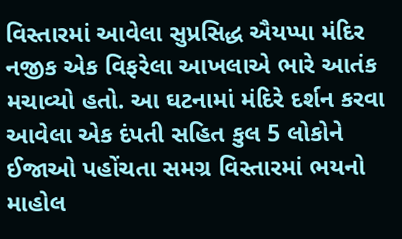વિસ્તારમાં આવેલા સુપ્રસિદ્ધ ઐયપ્પા મંદિર નજીક એક વિફરેલા આખલાએ ભારે આતંક મચાવ્યો હતો. આ ઘટનામાં મંદિરે દર્શન કરવા આવેલા એક દંપતી સહિત કુલ 5 લોકોને ઈજાઓ પહોંચતા સમગ્ર વિસ્તારમાં ભયનો માહોલ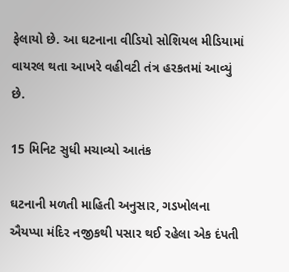ફેલાયો છે. આ ઘટનાના વીડિયો સોશિયલ મીડિયામાં વાયરલ થતા આખરે વહીવટી તંત્ર હરકતમાં આવ્યું છે.

15 મિનિટ સુધી મચાવ્યો આતંક

ઘટનાની મળતી માહિતી અનુસાર, ગડખોલના ઐયપ્પા મંદિર નજીકથી પસાર થઈ રહેલા એક દંપતી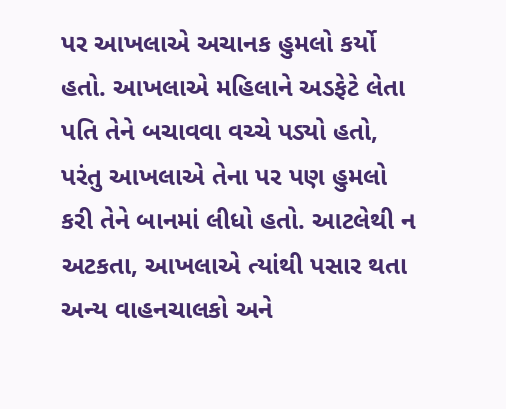પર આખલાએ અચાનક હુમલો કર્યો હતો. આખલાએ મહિલાને અડફેટે લેતા પતિ તેને બચાવવા વચ્ચે પડ્યો હતો, પરંતુ આખલાએ તેના પર પણ હુમલો કરી તેને બાનમાં લીધો હતો. આટલેથી ન અટકતા, આખલાએ ત્યાંથી પસાર થતા અન્ય વાહનચાલકો અને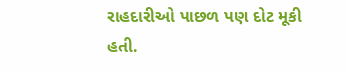રાહદારીઓ પાછળ પણ દોટ મૂકી હતી.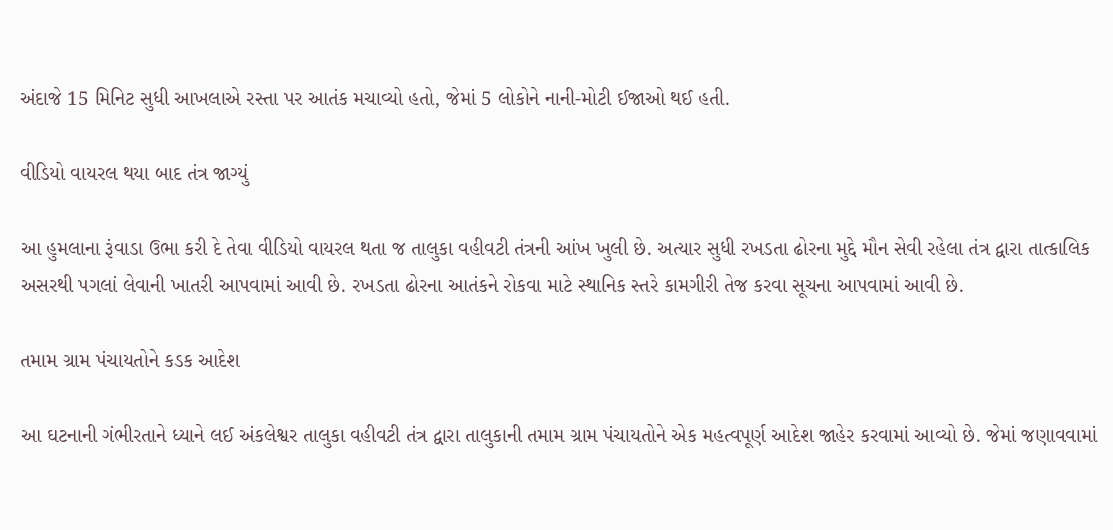અંદાજે 15 મિનિટ સુધી આખલાએ રસ્તા પર આતંક મચાવ્યો હતો, જેમાં 5 લોકોને નાની-મોટી ઈજાઓ થઈ હતી.

વીડિયો વાયરલ થયા બાદ તંત્ર જાગ્યું

આ હુમલાના રૂંવાડા ઉભા કરી દે તેવા વીડિયો વાયરલ થતા જ તાલુકા વહીવટી તંત્રની આંખ ખુલી છે. અત્યાર સુધી રખડતા ઢોરના મુદ્દે મૌન સેવી રહેલા તંત્ર દ્વારા તાત્કાલિક અસરથી પગલાં લેવાની ખાતરી આપવામાં આવી છે. રખડતા ઢોરના આતંકને રોકવા માટે સ્થાનિક સ્તરે કામગીરી તેજ કરવા સૂચના આપવામાં આવી છે.

તમામ ગ્રામ પંચાયતોને કડક આદેશ

આ ઘટનાની ગંભીરતાને ધ્યાને લઈ અંકલેશ્વર તાલુકા વહીવટી તંત્ર દ્વારા તાલુકાની તમામ ગ્રામ પંચાયતોને એક મહત્વપૂર્ણ આદેશ જાહેર કરવામાં આવ્યો છે. જેમાં જણાવવામાં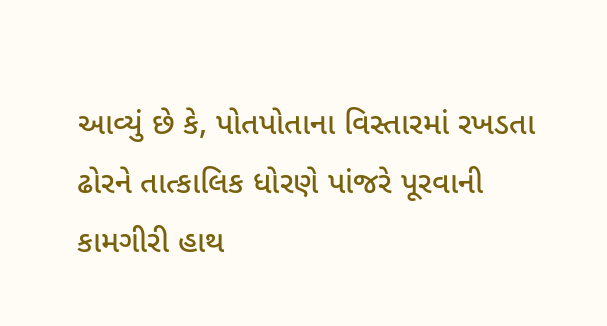આવ્યું છે કે, પોતપોતાના વિસ્તારમાં રખડતા ઢોરને તાત્કાલિક ધોરણે પાંજરે પૂરવાની કામગીરી હાથ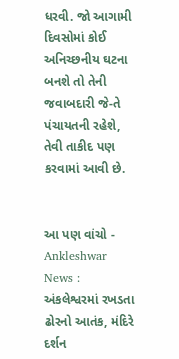ધરવી. જો આગામી દિવસોમાં કોઈ અનિચ્છનીય ઘટના બનશે તો તેની જવાબદારી જે-તે પંચાયતની રહેશે, તેવી તાકીદ પણ કરવામાં આવી છે.


આ પણ વાંચો - Ankleshwar News : અંકલેશ્વરમાં રખડતા ઢોરનો આતંક, મંદિરે દર્શન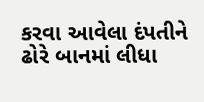કરવા આવેલા દંપતીને ઢોરે બાનમાં લીધા